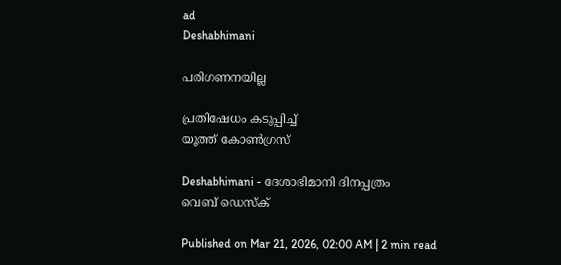ad
Deshabhimani

പരിഗണനയില്ല

പ്രതിഷേധം കടുപ്പിച്ച്
യൂത്ത്‌ കോൺഗ്രസ്‌

Deshabhimani - ദേശാഭിമാനി ദിനപ്പത്രം
വെബ് ഡെസ്ക്

Published on Mar 21, 2026, 02:00 AM | 2 min read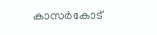കാസർകോട്‌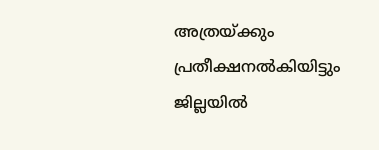അത്രയ്‌ക്കും പ്രതീക്ഷനൽകിയിട്ടും ജില്ലയിൽ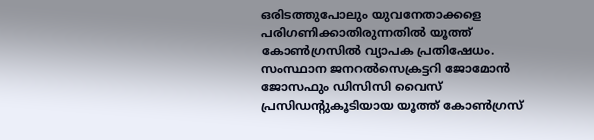ഒരിടത്തുപോലും യുവനേതാക്കളെ പരിഗണിക്കാതിരുന്നതിൽ യൂത്ത്‌ കോൺഗ്രസിൽ വ്യാപക പ്രതിഷേധം. സംസ്ഥാന ജനറൽസെക്രട്ടറി ജോമോൻ ജോസഫും ഡിസിസി വൈസ്‌ പ്രസിഡന്റുകൂടിയായ യൂത്ത്‌ കോൺഗ്രസ്‌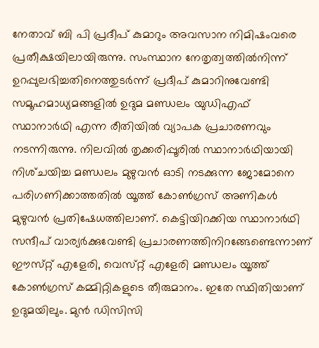നേതാവ്‌ ബി പി പ്രദീപ്‌ കുമാറും അവസാന നിമിഷംവരെ പ്രതീക്ഷയിലായിരുന്നു. സംസ്ഥാന നേതൃത്വത്തിൽനിന്ന്‌ ഉറപ്പുലഭിച്ചതിനെത്തുടർന്ന്‌ പ്രദീപ്‌ കുമാറിനുവേണ്ടി സമൂഹമാധ്യമങ്ങളിൽ ഉദുമ മണ്ഡലം യുഡിഎഫ്‌ സ്ഥാനാർഥി എന്ന രീതിയിൽ വ്യാപക പ്രചാരണവും നടന്നിരുന്നു. നിലവിൽ തൃക്കരിപ്പൂരിൽ സ്ഥാനാർഥിയായി നിശ്‌ചയിച്ച മണ്ഡലം മുഴുവൻ ഓടി നടക്കുന്ന ജോമോനെ പരിഗണിക്കാത്തതിൽ യൂത്ത്‌ കോൺഗ്രസ്‌ അണികൾ മുഴുവൻ പ്രതിഷേധത്തിലാണ്‌. കെട്ടിയിറക്കിയ സ്ഥാനാർഥി സന്ദീപ്‌ വാര്യർക്കുവേണ്ടി പ്രചാരണത്തിനിറങ്ങേണ്ടെന്നാണ്‌ ഇ‍ൗസ്‌റ്റ്‌ എളേരി, വെസ്‌റ്റ്‌ എളേരി മണ്ഡലം യൂത്ത്‌ കോൺഗ്രസ്‌ കമ്മിറ്റികളുടെ തീരുമാനം. ഇതേ സ്ഥിതിയാണ്‌ ഉദുമയിലും. മുൻ ഡിസിസി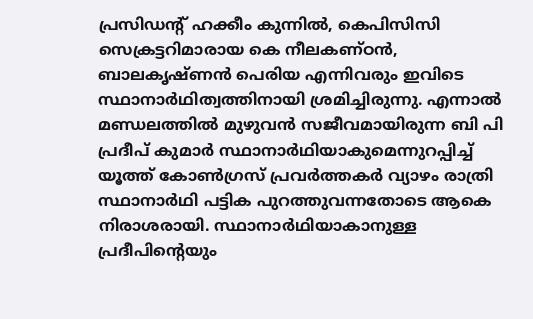പ്രസിഡന്റ്‌ ഹക്കീം കുന്നിൽ, കെപിസിസി സെക്രട്ടറിമാരായ കെ നീലകണ്‌ഠൻ, ബാലകൃഷ്‌ണൻ പെരിയ എന്നിവരും ഇവിടെ സ്ഥാനാർഥിത്വത്തിനായി ശ്രമിച്ചിരുന്നു. എന്നാൽ മണ്ഡലത്തിൽ മുഴുവൻ സജീവമായിരുന്ന ബി പി പ്രദീപ് കുമാർ സ്ഥാനാർഥിയാകുമെന്നുറപ്പിച്ച്‌ യൂത്ത്‌ കോൺഗ്രസ്‌ പ്രവർത്തകർ വ്യാഴം രാത്രി സ്ഥാനാർഥി പട്ടിക പുറത്തുവന്നതോടെ ആകെ നിരാശരായി. സ്ഥാനാർഥിയാകാനുള്ള പ്രദീപിന്റെയും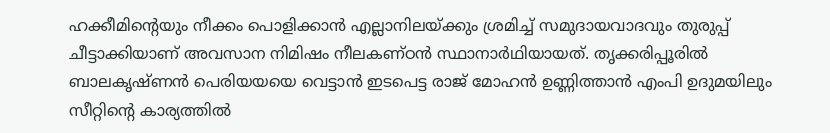ഹക്കീമിന്റെയും നീക്കം പൊളിക്കാൻ എല്ലാനിലയ്‌ക്കും ശ്രമിച്ച്‌ സമുദായവാദവും തുരുപ്പ്‌ ചീട്ടാക്കിയാണ്‌ അവസാന നിമിഷം നീലകണ്‌ഠൻ സ്ഥാനാർഥിയായത്‌. തൃക്കരിപ്പൂരിൽ ബാലകൃഷ്‌ണൻ പെരിയയയെ വെട്ടാൻ ഇടപെട്ട രാജ്‌ മോഹൻ ഉണ്ണിത്താൻ എംപി ഉദുമയിലും സീറ്റിന്റെ കാര്യത്തിൽ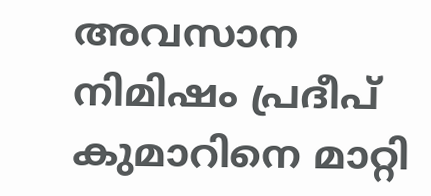അവസാന നിമിഷം പ്രദീപ്‌ കുമാറിനെ മാറ്റി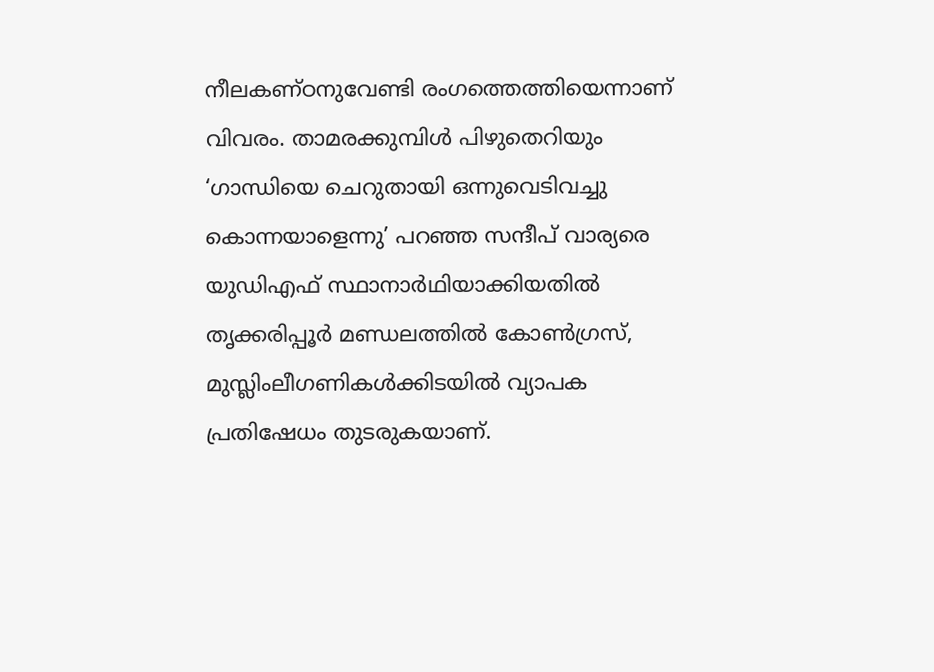നീലകണ്‌ഠനുവേണ്ടി രംഗത്തെത്തിയെന്നാണ്‌ വിവരം. താമരക്കുമ്പിൾ പിഴുതെറിയും ‘ഗാന്ധിയെ ചെറുതായി ഒന്നുവെടിവച്ചു കൊന്നയാളെന്നു’ പറഞ്ഞ സന്ദീപ്‌ വാര്യരെ യുഡിഎഫ്‌ സ്ഥാനാർഥിയാക്കിയതിൽ തൃക്കരിപ്പൂർ മണ്ഡലത്തിൽ കോൺഗ്രസ്‌, മുസ്ലിംലീഗണികൾക്കിടയിൽ വ്യാപക പ്രതിഷേധം തുടരുകയാണ്‌.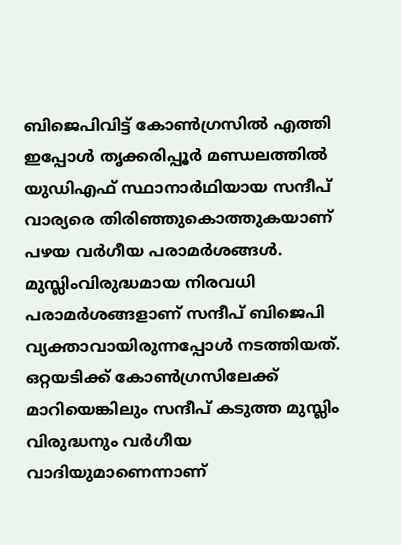ബിജെപിവിട്ട്‌ കോൺഗ്രസിൽ എത്തി ഇപ്പോൾ തൃക്കരിപ്പൂർ മണ്ഡലത്തിൽ യുഡിഎഫ്‌ സ്ഥാനാർഥിയായ സന്ദീപ്‌ വാര്യരെ തിരിഞ്ഞുകൊത്തുകയാണ്‌ പഴയ വർഗീയ പരാമർശങ്ങൾ. മുസ്ലിംവിരുദ്ധമായ നിരവധി പരാമർശങ്ങളാണ്‌ സന്ദീപ്‌ ബിജെപി വ്യക്താവായിരുന്നപ്പോൾ നടത്തിയത്‌. ഒറ്റയടിക്ക്‌ കോൺഗ്രസിലേക്ക്‌ മാറിയെങ്കിലും സന്ദീപ്‌ കടുത്ത മുസ്ലിം വിരുദ്ധനും വർഗീയ വാദിയുമാണെന്നാണ്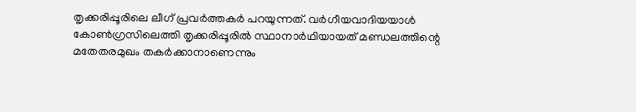തൃക്കരിപ്പൂരിലെ ലീഗ്‌ പ്രവർത്തകർ പറയുന്നത്‌. വർഗീയവാദിയയാൾ കോൺഗ്രസിലെത്തി തൃക്കരിപ്പൂരിൽ സ്ഥാനാർഥിയായത്‌ മണ്ഡലത്തിന്റെ മതേതരമുഖം തകർക്കാനാണെന്നും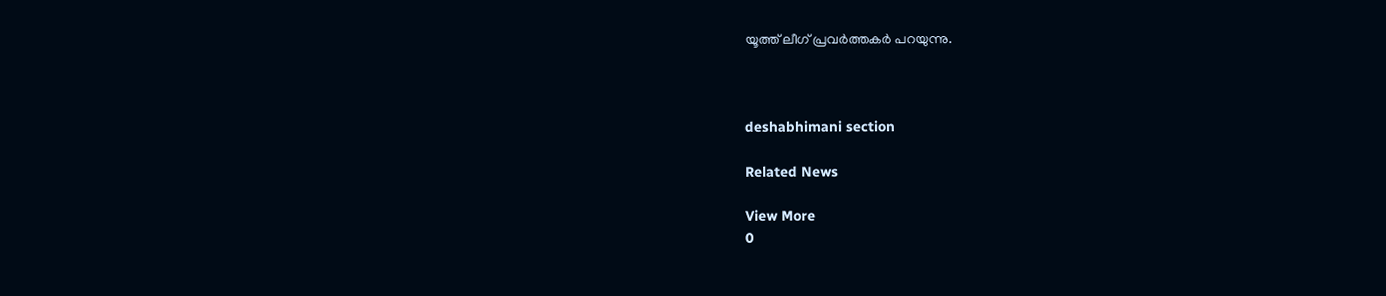യൂത്ത്‌ ലീഗ്‌ പ്രവർത്തകർ പറയുന്നു.



deshabhimani section

Related News

View More
0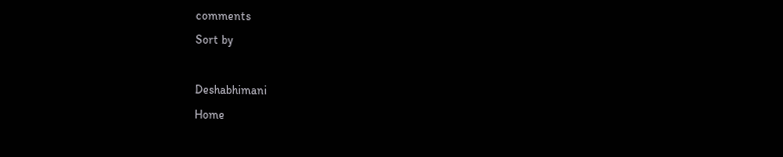comments
Sort by

Deshabhimani
Home